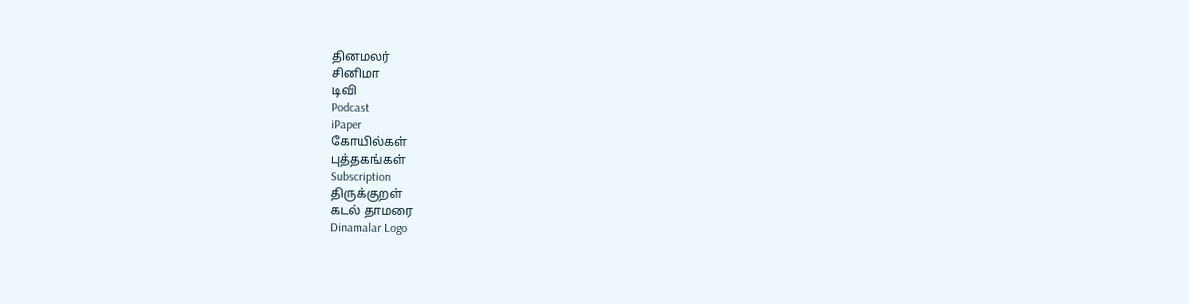தினமலர்
சினிமா
டிவி
Podcast
iPaper
கோயில்கள்
புத்தகங்கள்
Subscription
திருக்குறள்
கடல் தாமரை
Dinamalar Logo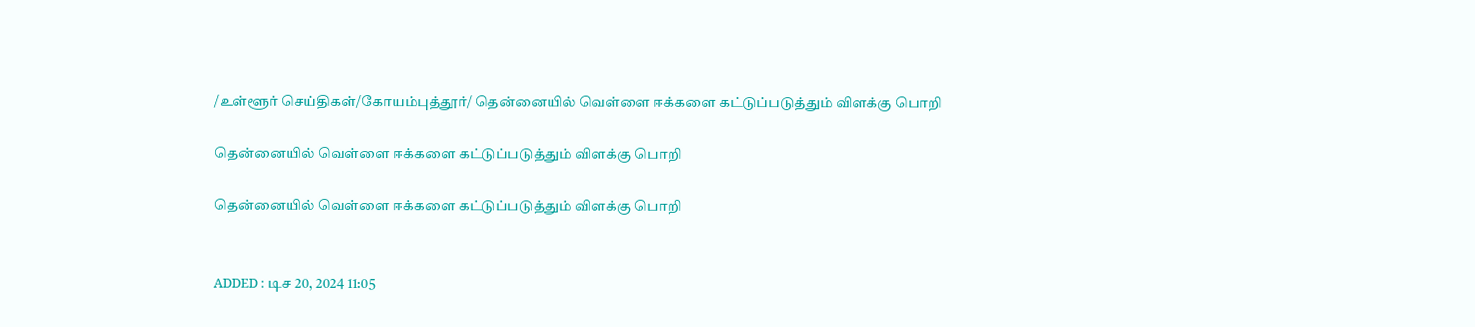/உள்ளூர் செய்திகள்/கோயம்புத்தூர்/ தென்னையில் வெள்ளை ஈக்களை கட்டுப்படுத்தும் விளக்கு பொறி

தென்னையில் வெள்ளை ஈக்களை கட்டுப்படுத்தும் விளக்கு பொறி

தென்னையில் வெள்ளை ஈக்களை கட்டுப்படுத்தும் விளக்கு பொறி


ADDED : டிச 20, 2024 11:05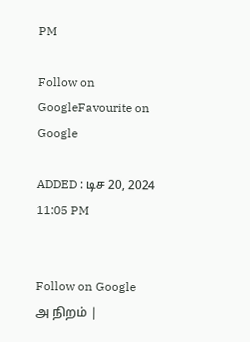PM

Follow on GoogleFavourite on Google

ADDED : டிச 20, 2024 11:05 PM


Follow on Google
அ நிறம் |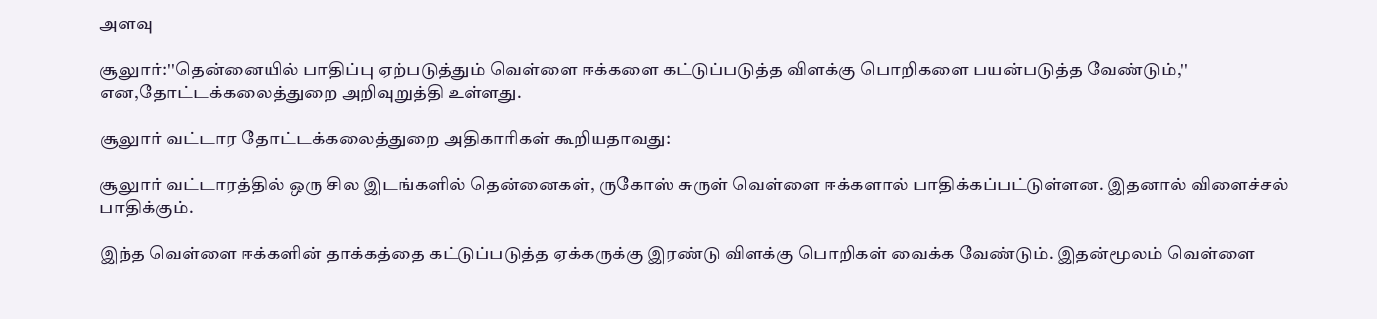அளவு

சூலுார்:''தென்னையில் பாதிப்பு ஏற்படுத்தும் வெள்ளை ஈக்களை கட்டுப்படுத்த விளக்கு பொறிகளை பயன்படுத்த வேண்டும்,'' என,தோட்டக்கலைத்துறை அறிவுறுத்தி உள்ளது.

சூலுார் வட்டார தோட்டக்கலைத்துறை அதிகாரிகள் கூறியதாவது:

சூலுார் வட்டாரத்தில் ஒரு சில இடங்களில் தென்னைகள், ருகோஸ் சுருள் வெள்ளை ஈக்களால் பாதிக்கப்பட்டுள்ளன. இதனால் விளைச்சல் பாதிக்கும்.

இந்த வெள்ளை ஈக்களின் தாக்கத்தை கட்டுப்படுத்த ஏக்கருக்கு இரண்டு விளக்கு பொறிகள் வைக்க வேண்டும். இதன்மூலம் வெள்ளை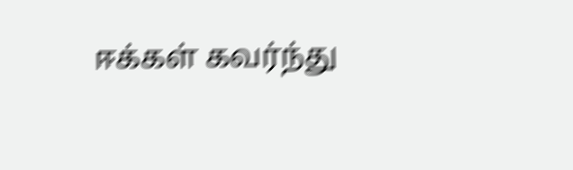ஈக்கள் கவர்ந்து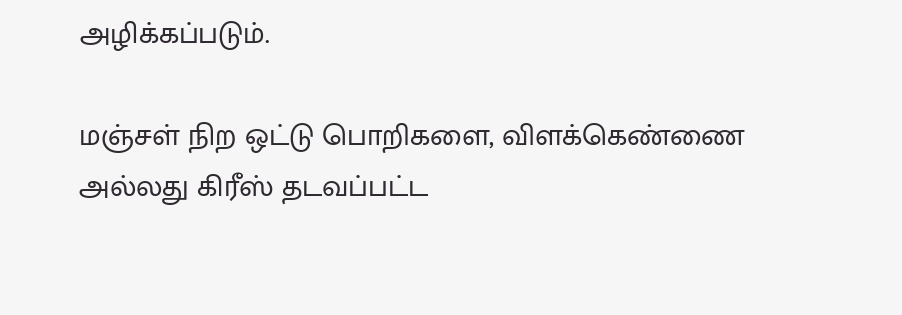அழிக்கப்படும்.

மஞ்சள் நிற ஒட்டு பொறிகளை, விளக்கெண்ணை அல்லது கிரீஸ் தடவப்பட்ட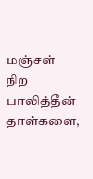மஞ்சள் நிற பாலித்தீன் தாள்களை,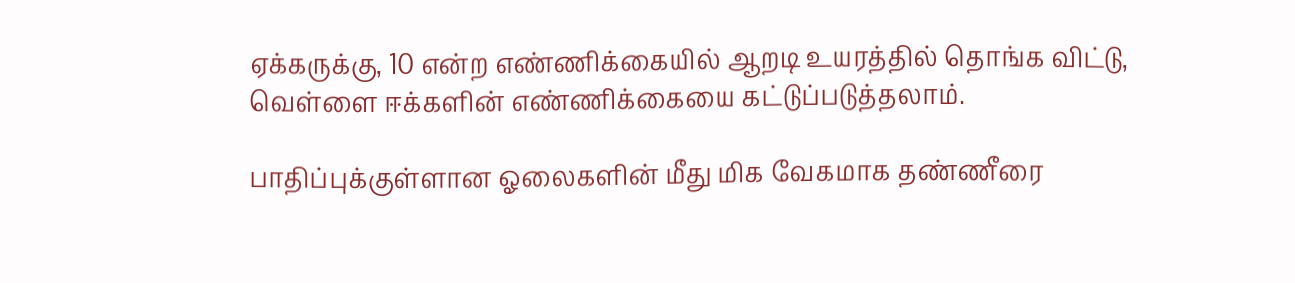ஏக்கருக்கு, 10 என்ற எண்ணிக்கையில் ஆறடி உயரத்தில் தொங்க விட்டு, வெள்ளை ஈக்களின் எண்ணிக்கையை கட்டுப்படுத்தலாம்.

பாதிப்புக்குள்ளான ஓலைகளின் மீது மிக வேகமாக தண்ணீரை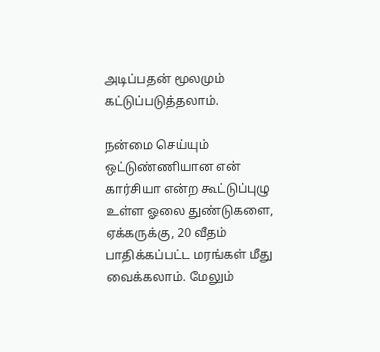அடிப்பதன் மூலமும் கட்டுப்படுத்தலாம்.

நன்மை செய்யும் ஒட்டுண்ணியான என் கார்சியா என்ற கூட்டுப்புழு உள்ள ஓலை துண்டுகளை, ஏக்கருக்கு, 20 வீதம் பாதிக்கப்பட்ட மரங்கள் மீது வைக்கலாம். மேலும்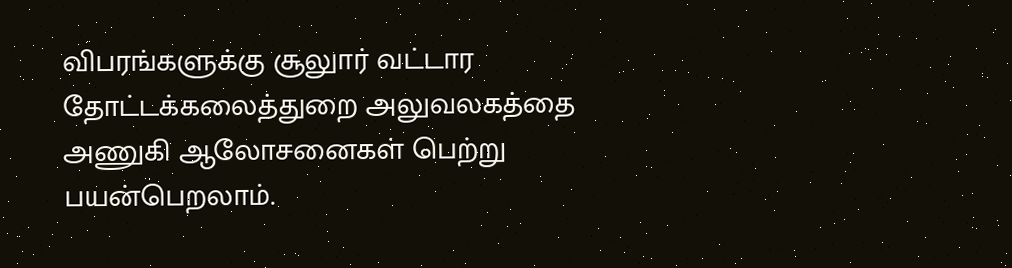விபரங்களுக்கு சூலுார் வட்டார தோட்டக்கலைத்துறை அலுவலகத்தை அணுகி ஆலோசனைகள் பெற்று பயன்பெறலாம்.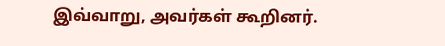இவ்வாறு, அவர்கள் கூறினர்.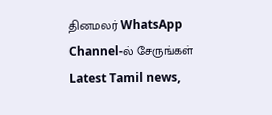தினமலர் WhatsApp Channel-ல் சேருங்கள்
Latest Tamil news,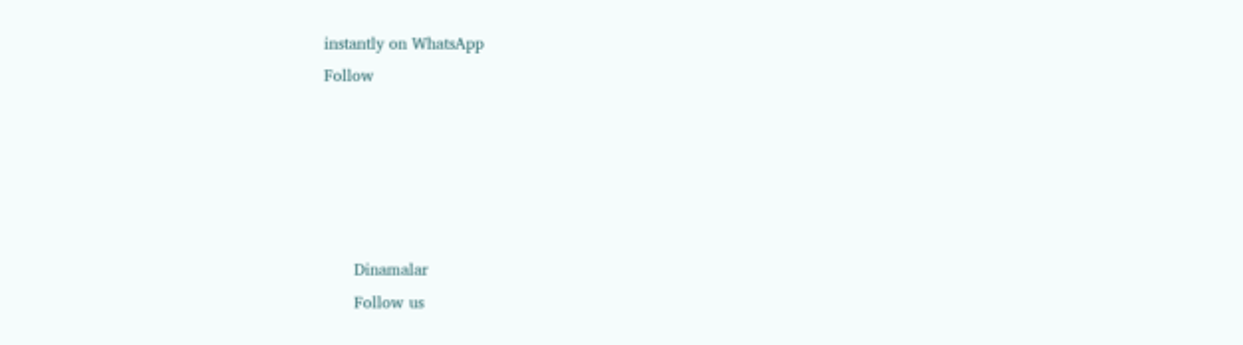instantly on WhatsApp
Follow





      Dinamalar
      Follow us